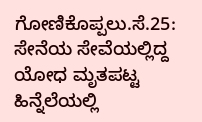ಗೋಣಿಕೊಪ್ಪಲು.ಸೆ.25: ಸೇನೆಯ ಸೇವೆಯಲ್ಲಿದ್ದ ಯೋಧ ಮೃತಪಟ್ಟ ಹಿನ್ನೆಲೆಯಲ್ಲಿ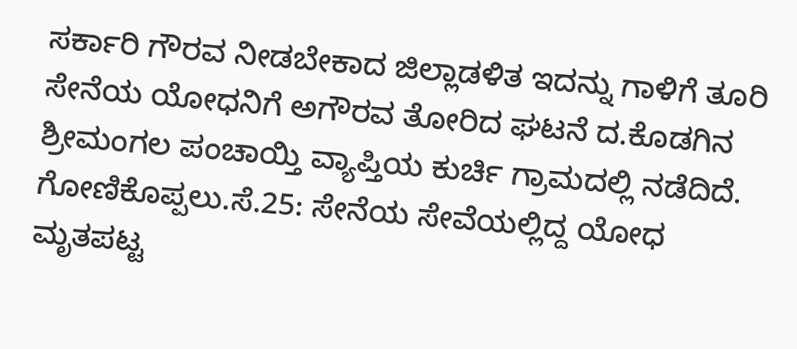ಸರ್ಕಾರಿ ಗೌರವ ನೀಡಬೇಕಾದ ಜಿಲ್ಲಾಡಳಿತ ಇದನ್ನು ಗಾಳಿಗೆ ತೂರಿ ಸೇನೆಯ ಯೋಧನಿಗೆ ಅಗೌರವ ತೋರಿದ ಘಟನೆ ದ.ಕೊಡಗಿನ ಶ್ರೀಮಂಗಲ ಪಂಚಾಯ್ತಿ ವ್ಯಾಪ್ತಿಯ ಕುರ್ಚಿ ಗ್ರಾಮದಲ್ಲಿ ನಡೆದಿದೆ.
ಗೋಣಿಕೊಪ್ಪಲು.ಸೆ.25: ಸೇನೆಯ ಸೇವೆಯಲ್ಲಿದ್ದ ಯೋಧ ಮೃತಪಟ್ಟ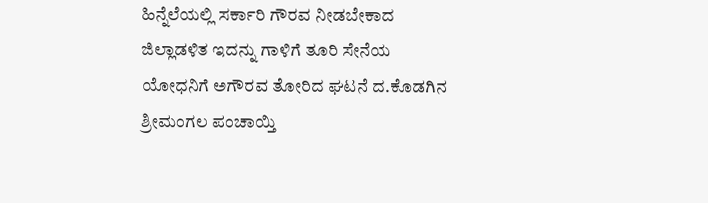ಹಿನ್ನೆಲೆಯಲ್ಲಿ ಸರ್ಕಾರಿ ಗೌರವ ನೀಡಬೇಕಾದ ಜಿಲ್ಲಾಡಳಿತ ಇದನ್ನು ಗಾಳಿಗೆ ತೂರಿ ಸೇನೆಯ ಯೋಧನಿಗೆ ಅಗೌರವ ತೋರಿದ ಘಟನೆ ದ.ಕೊಡಗಿನ ಶ್ರೀಮಂಗಲ ಪಂಚಾಯ್ತಿ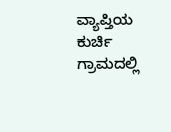ವ್ಯಾಪ್ತಿಯ ಕುರ್ಚಿ ಗ್ರಾಮದಲ್ಲಿ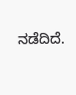ನಡೆದಿದೆ.